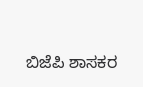ಬಿಜೆಪಿ ಶಾಸಕರ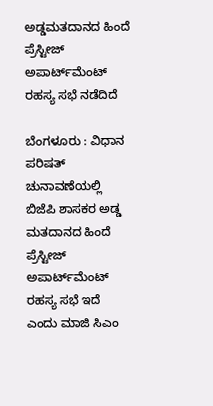ಅಡ್ಡಮತದಾನದ ಹಿಂದೆ ಪ್ರೆಸ್ಟೀಜ್ ಅಪಾರ್ಟ್‌ಮೆಂಟ್ ರಹಸ್ಯ ಸಭೆ ನಡೆದಿದೆ

ಬೆಂಗಳೂರು : ವಿಧಾನ ಪರಿಷತ್ ಚುನಾವಣೆಯಲ್ಲಿ ಬಿಜೆಪಿ ಶಾಸಕರ ಅಡ್ಡ ಮತದಾನದ ಹಿಂದೆ ಪ್ರೆಸ್ಟೀಜ್ ಅಪಾರ್ಟ್‌ಮೆಂಟ್ ರಹಸ್ಯ ಸಭೆ ಇದೆ ಎಂದು ಮಾಜಿ ಸಿಎಂ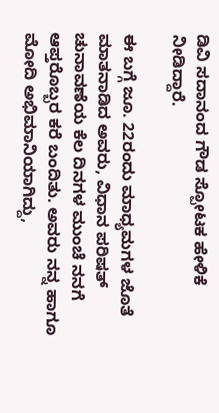ಡಿವಿ ಸದಾನಂದ ಗೌಡ ಸ್ಪೋಟಕ ಹೇಳಿಕೆ ನೀಡಿದ್ದಾರೆ.

ಈ ಬಗ್ಗೆ ಜೂ. 22ರಂದು ಮಾಧ್ಯಮಗಳ ಜೊತೆ ಮಾತನಾಡಿದ ಅವರು, ವಿಧಾನ ಪರಿಷತ್‌ ಚುನಾವಣೆಯ ಕೆಲ ದಿನಗಳ ಮುಂಚೆ ನನಗೆ ಆಪ್ತರೊಬ್ಬರ ಕರೆ ಬಂದಿತು. ಅವರು ನನ್ನ ಹಾಗೂ ಮೋದಿ ಅಭಿಮಾನಿಯಾಗಿದ್ದು,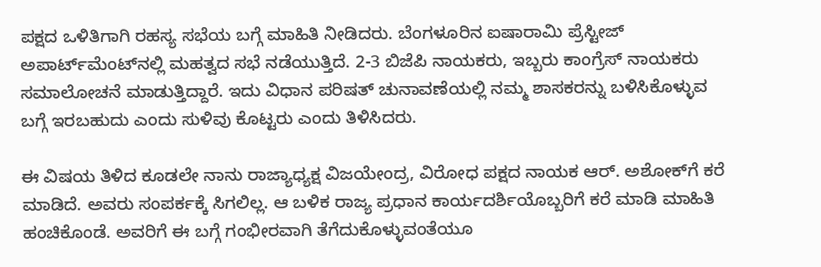ಪಕ್ಷದ ಒಳಿತಿಗಾಗಿ ರಹಸ್ಯ ಸಭೆಯ ಬಗ್ಗೆ ಮಾಹಿತಿ ನೀಡಿದರು. ಬೆಂಗಳೂರಿನ ಐಷಾರಾಮಿ ಪ್ರೆಸ್ಟೀಜ್‌ ಅಪಾರ್ಟ್‌ಮೆಂಟ್‌ನಲ್ಲಿ ಮಹತ್ವದ ಸಭೆ ನಡೆಯುತ್ತಿದೆ. 2-3 ಬಿಜೆಪಿ ನಾಯಕರು, ಇಬ್ಬರು ಕಾಂಗ್ರೆಸ್‌ ನಾಯಕರು ಸಮಾಲೋಚನೆ ಮಾಡುತ್ತಿದ್ದಾರೆ. ಇದು ವಿಧಾನ ಪರಿಷತ್‌ ಚುನಾವಣೆಯಲ್ಲಿ ನಮ್ಮ ಶಾಸಕರನ್ನು ಬಳಿಸಿಕೊಳ್ಳುವ ಬಗ್ಗೆ ಇರಬಹುದು ಎಂದು ಸುಳಿವು ಕೊಟ್ಟರು ಎಂದು ತಿಳಿಸಿದರು.

ಈ ವಿಷಯ ತಿಳಿದ ಕೂಡಲೇ ನಾನು ರಾಜ್ಯಾಧ್ಯಕ್ಷ ವಿಜಯೇಂದ್ರ, ವಿರೋಧ ಪಕ್ಷದ ನಾಯಕ ಆರ್‌. ಅಶೋಕ್‌ಗೆ ಕರೆ ಮಾಡಿದೆ. ಅವರು ಸಂಪರ್ಕಕ್ಕೆ ಸಿಗಲಿಲ್ಲ. ಆ ಬಳಿಕ ರಾಜ್ಯ ಪ್ರಧಾನ ಕಾರ್ಯದರ್ಶಿಯೊಬ್ಬರಿಗೆ ಕರೆ ಮಾಡಿ ಮಾಹಿತಿ ಹಂಚಿಕೊಂಡೆ. ಅವರಿಗೆ ಈ ಬಗ್ಗೆ ಗಂಭೀರವಾಗಿ ತೆಗೆದುಕೊಳ್ಳುವಂತೆಯೂ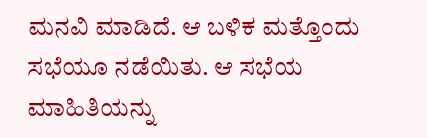ಮನವಿ ಮಾಡಿದೆ. ಆ ಬಳಿಕ ಮತ್ತೊಂದು ಸಭೆಯೂ ನಡೆಯಿತು. ಆ ಸಭೆಯ ಮಾಹಿತಿಯನ್ನು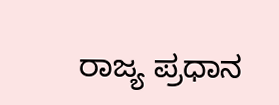ರಾಜ್ಯ ಪ್ರಧಾನ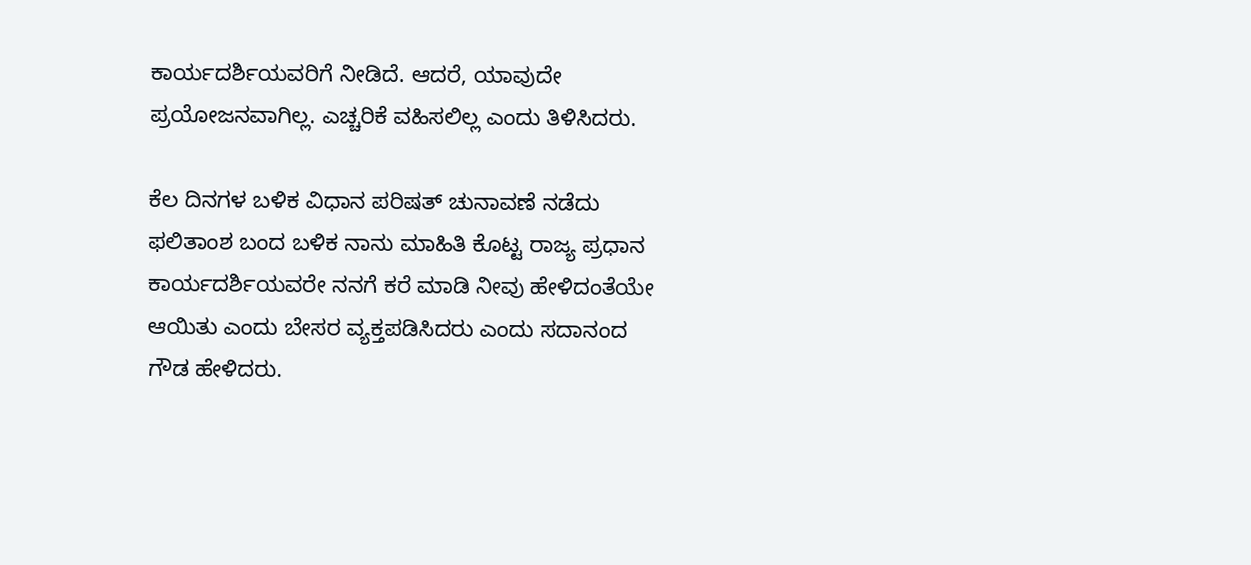ಕಾರ್ಯದರ್ಶಿಯವರಿಗೆ ನೀಡಿದೆ. ಆದರೆ, ಯಾವುದೇ ಪ್ರಯೋಜನವಾಗಿಲ್ಲ. ಎಚ್ಚರಿಕೆ ವಹಿಸಲಿಲ್ಲ ಎಂದು ತಿಳಿಸಿದರು.

ಕೆಲ ದಿನಗಳ ಬಳಿಕ ವಿಧಾನ ಪರಿಷತ್ ಚುನಾವಣೆ ನಡೆದು ಫಲಿತಾಂಶ ಬಂದ ಬಳಿಕ ನಾನು ಮಾಹಿತಿ ಕೊಟ್ಟ ರಾಜ್ಯ ಪ್ರಧಾನ ಕಾರ್ಯದರ್ಶಿಯವರೇ ನನಗೆ ಕರೆ ಮಾಡಿ ನೀವು ಹೇಳಿದಂತೆಯೇ ಆಯಿತು ಎಂದು ಬೇಸರ ವ್ಯಕ್ತಪಡಿಸಿದರು ಎಂದು ಸದಾನಂದ ಗೌಡ ಹೇಳಿದರು.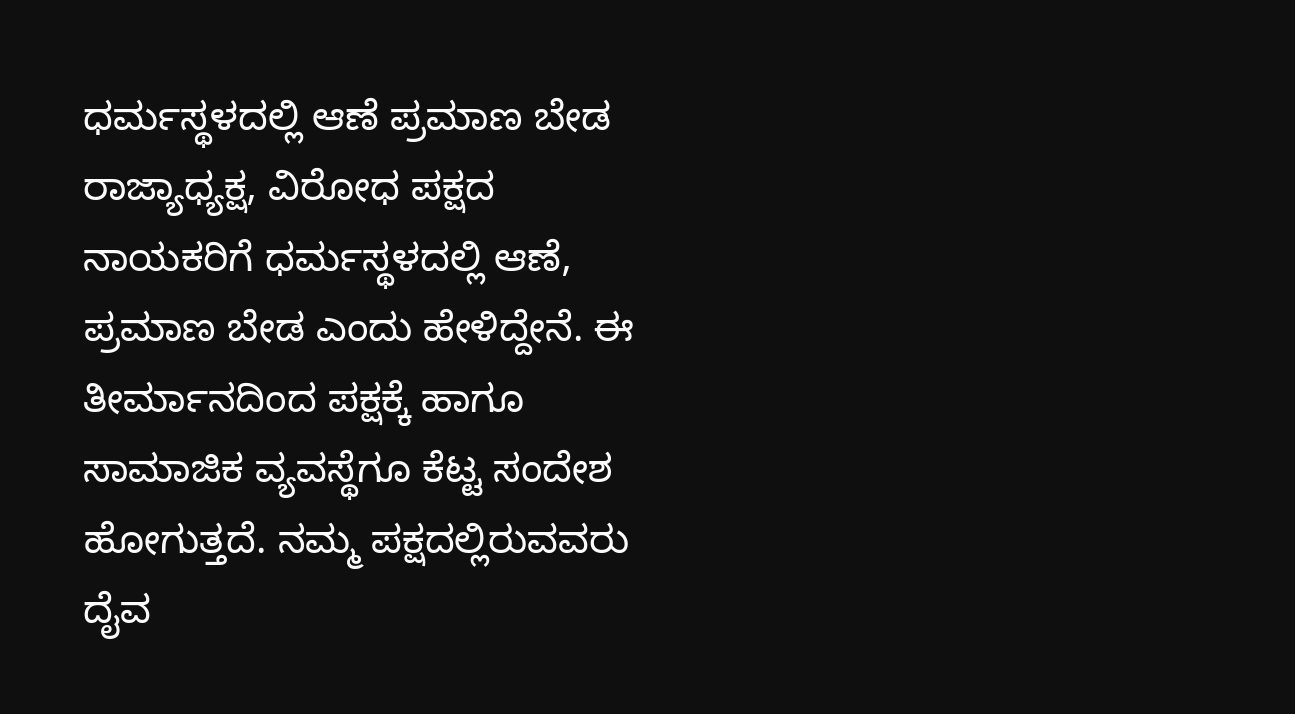ಧರ್ಮಸ್ಥಳದಲ್ಲಿ ಆಣೆ ಪ್ರಮಾಣ ಬೇಡ
ರಾಜ್ಯಾಧ್ಯಕ್ಷ, ವಿರೋಧ ಪಕ್ಷದ ನಾಯಕರಿಗೆ ಧರ್ಮಸ್ಥಳದಲ್ಲಿ ಆಣೆ, ಪ್ರಮಾಣ ಬೇಡ ಎಂದು ಹೇಳಿದ್ದೇನೆ. ಈ ತೀರ್ಮಾನದಿಂದ ಪಕ್ಷಕ್ಕೆ ಹಾಗೂ ಸಾಮಾಜಿಕ ವ್ಯವಸ್ಥೆಗೂ ಕೆಟ್ಟ ಸಂದೇಶ ಹೋಗುತ್ತದೆ. ನಮ್ಮ ಪಕ್ಷದಲ್ಲಿರುವವರು ದೈವ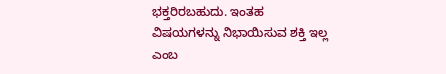ಭಕ್ತರಿರಬಹುದು. ಇಂತಹ ವಿಷಯಗಳನ್ನು ನಿಭಾಯಿಸುವ ಶಕ್ತಿ ಇಲ್ಲ ಎಂಬ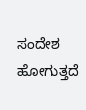ಸಂದೇಶ ಹೋಗುತ್ತದೆ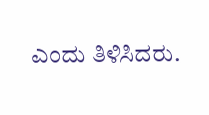ಎಂದು ತಿಳಿಸಿದರು.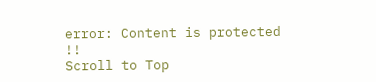error: Content is protected !!
Scroll to Top